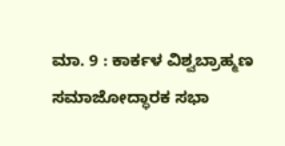ಮಾ. 9 : ಕಾರ್ಕಳ ವಿಶ್ವಬ್ರಾಹ್ಮಣ ಸಮಾಜೋದ್ಧಾರಕ ಸಭಾ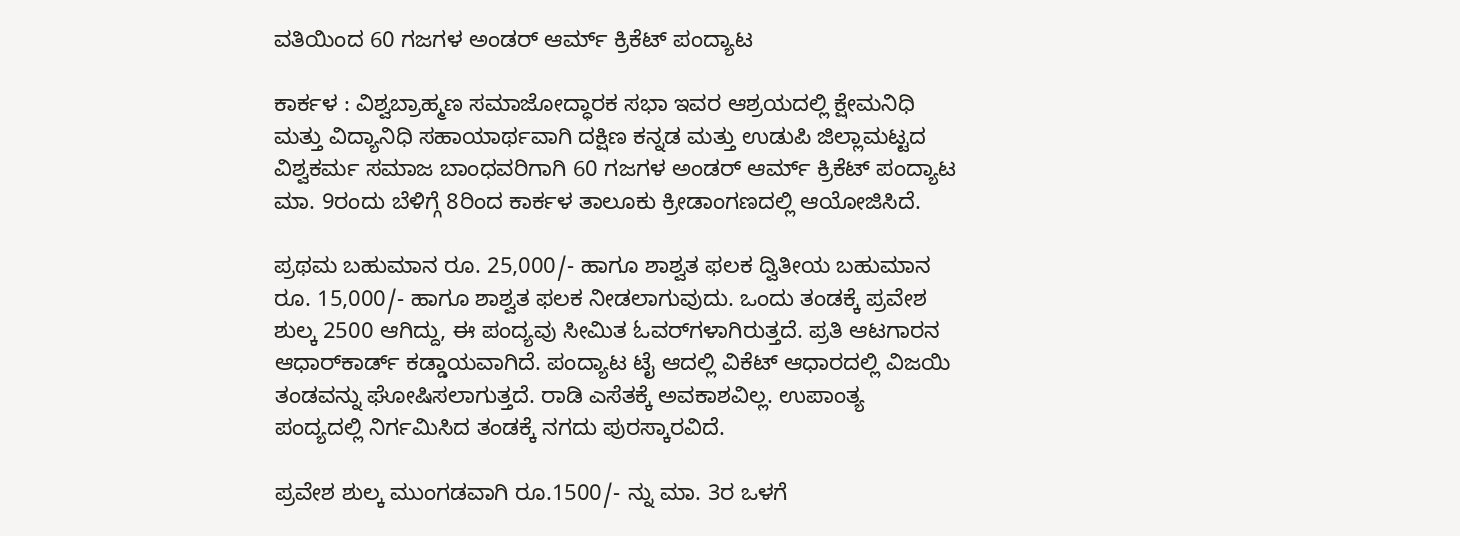ವತಿಯಿಂದ 60 ಗಜಗಳ ಅಂಡರ್ ಆರ್ಮ್ ಕ್ರಿಕೆಟ್‌ ಪಂದ್ಯಾಟ

ಕಾರ್ಕಳ : ವಿಶ್ವಬ್ರಾಹ್ಮಣ ಸಮಾಜೋದ್ಧಾರಕ ಸಭಾ ಇವರ ಆಶ್ರಯದಲ್ಲಿ ಕ್ಷೇಮನಿಧಿ ಮತ್ತು ವಿದ್ಯಾನಿಧಿ ಸಹಾಯಾರ್ಥವಾಗಿ ದಕ್ಷಿಣ ಕನ್ನಡ ಮತ್ತು ಉಡುಪಿ ಜಿಲ್ಲಾಮಟ್ಟದ ವಿಶ್ವಕರ್ಮ ಸಮಾಜ ಬಾಂಧವರಿಗಾಗಿ 60 ಗಜಗಳ ಅಂಡರ್ ಆರ್ಮ್ ಕ್ರಿಕೆಟ್‌ ಪಂದ್ಯಾಟ ಮಾ. 9ರಂದು ಬೆಳಿಗ್ಗೆ 8ರಿಂದ ಕಾರ್ಕಳ ತಾಲೂಕು ಕ್ರೀಡಾಂಗಣದಲ್ಲಿ ಆಯೋಜಿಸಿದೆ.

ಪ್ರಥಮ ಬಹುಮಾನ ರೂ. 25,000/- ಹಾಗೂ ಶಾಶ್ವತ ಫಲಕ ದ್ವಿತೀಯ ಬಹುಮಾನ ರೂ. 15,000/- ಹಾಗೂ ಶಾಶ್ವತ ಫಲಕ ನೀಡಲಾಗುವುದು. ಒಂದು ತಂಡಕ್ಕೆ ಪ್ರವೇಶ ಶುಲ್ಕ 2500 ಆಗಿದ್ದು, ಈ ಪಂದ್ಯವು ಸೀಮಿತ ಓವರ್‌ಗಳಾಗಿರುತ್ತದೆ. ಪ್ರತಿ ಆಟಗಾರನ ಆಧಾರ್‌ಕಾರ್ಡ್ ಕಡ್ಡಾಯವಾಗಿದೆ. ಪಂದ್ಯಾಟ ಟೈ ಆದಲ್ಲಿ ವಿಕೆಟ್ ಆಧಾರದಲ್ಲಿ ವಿಜಯಿ ತಂಡವನ್ನು ಘೋಷಿಸಲಾಗುತ್ತದೆ. ರಾಡಿ ಎಸೆತಕ್ಕೆ ಅವಕಾಶವಿಲ್ಲ. ಉಪಾಂತ್ಯ ಪಂದ್ಯದಲ್ಲಿ ನಿರ್ಗಮಿಸಿದ ತಂಡಕ್ಕೆ ನಗದು ಪುರಸ್ಕಾರವಿದೆ.

ಪ್ರವೇಶ ಶುಲ್ಕ ಮುಂಗಡವಾಗಿ ರೂ.1500/- ನ್ನು ಮಾ. 3ರ ಒಳಗೆ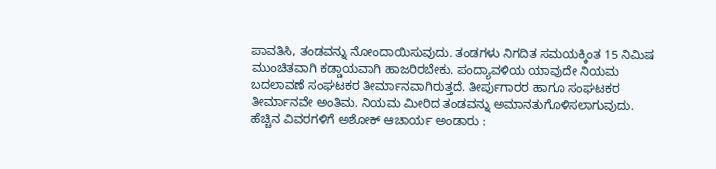ಪಾವತಿಸಿ, ತಂಡವನ್ನು ನೋಂದಾಯಿಸುವುದು. ತಂಡಗಳು ನಿಗದಿತ ಸಮಯಕ್ಕಿಂತ 15 ನಿಮಿಷ ಮುಂಚಿತವಾಗಿ ಕಡ್ಡಾಯವಾಗಿ ಹಾಜರಿರಬೇಕು. ಪಂದ್ಯಾವಳಿಯ ಯಾವುದೇ ನಿಯಮ ಬದಲಾವಣೆ ಸಂಘಟಕರ ತೀರ್ಮಾನವಾಗಿರುತ್ತದೆ. ತೀರ್ಪುಗಾರರ ಹಾಗೂ ಸಂಘಟಕರ ತೀರ್ಮಾನವೇ ಅಂತಿಮ. ನಿಯಮ ಮೀರಿದ ತಂಡವನ್ನು ಅಮಾನತುಗೊಳಿಸಲಾಗುವುದು. ಹೆಚ್ಚಿನ ವಿವರಗಳಿಗೆ ಅಶೋಕ್ ಆಚಾರ್ಯ ಅಂಡಾರು :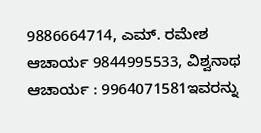9886664714, ಎಮ್. ರಮೇಶ ಆಚಾರ್ಯ 9844995533, ವಿಶ್ವನಾಥ ಆಚಾರ್ಯ : 9964071581ಇವರನ್ನು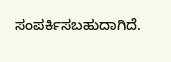ಸಂಪರ್ಕಿಸಬಹುದಾಗಿದೆ.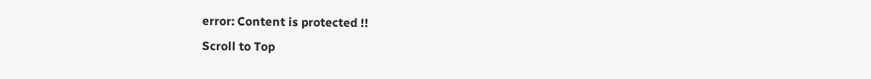error: Content is protected !!
Scroll to Top